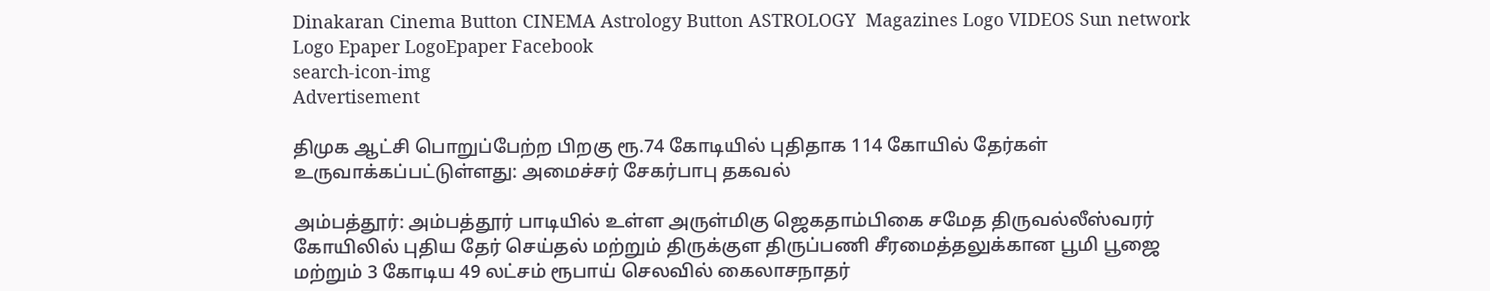Dinakaran Cinema Button CINEMA Astrology Button ASTROLOGY  Magazines Logo VIDEOS Sun network Logo Epaper LogoEpaper Facebook
search-icon-img
Advertisement

திமுக ஆட்சி பொறுப்பேற்ற பிறகு ரூ.74 கோடியில் புதிதாக 114 கோயில் தேர்கள் உருவாக்கப்பட்டுள்ளது: அமைச்சர் சேகர்பாபு தகவல்

அம்பத்தூர்: அம்பத்தூர் பாடியில் உள்ள அருள்மிகு ஜெகதாம்பிகை சமேத திருவல்லீஸ்வரர் கோயிலில் புதிய தேர் செய்தல் மற்றும் திருக்குள திருப்பணி சீரமைத்தலுக்கான பூமி பூஜை மற்றும் 3 கோடிய 49 லட்சம் ரூபாய் செலவில் கைலாசநாதர்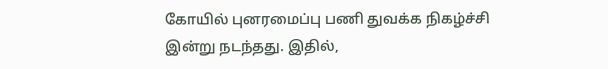கோயில் புனரமைப்பு பணி துவக்க நிகழ்ச்சி இன்று நடந்தது. இதில்,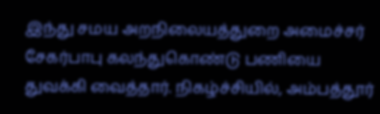இந்து சமய அறநிலையத்துறை அமைச்சர் சேகர்பாபு கலந்துகொண்டு பணியை துவக்கி வைத்தார். நிகழ்ச்சியில், அம்பத்தூர்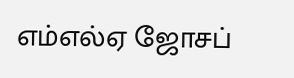எம்எல்ஏ ஜோசப்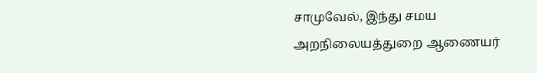சாமுவேல், இந்து சமய அறநிலையத்துறை ஆணையர்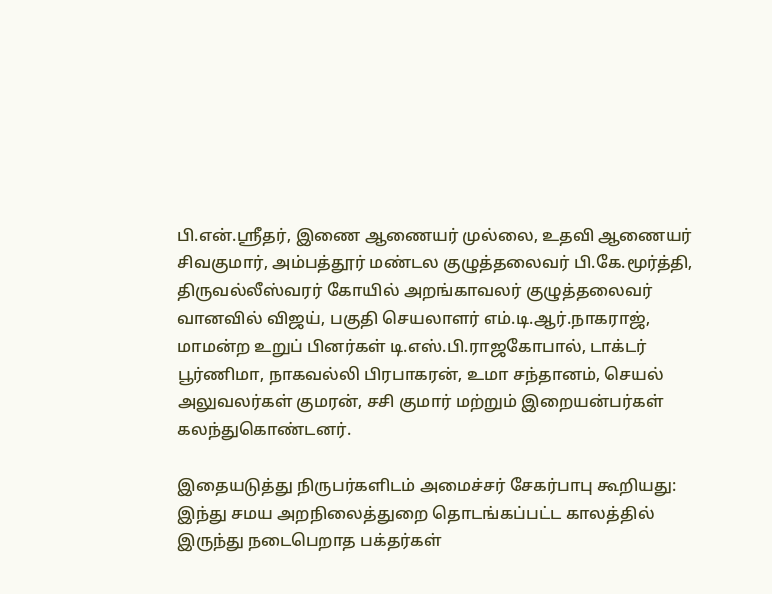பி.என்.ஸ்ரீதர், இணை ஆணையர் முல்லை, உதவி ஆணையர் சிவகுமார், அம்பத்தூர் மண்டல குழுத்தலைவர் பி.கே.மூர்த்தி, திருவல்லீஸ்வரர் கோயில் அறங்காவலர் குழுத்தலைவர் வானவில் விஜய், பகுதி செயலாளர் எம்.டி.ஆர்.நாகராஜ், மாமன்ற உறுப் பினர்கள் டி.எஸ்.பி.ராஜகோபால், டாக்டர் பூர்ணிமா, நாகவல்லி பிரபாகரன், உமா சந்தானம், செயல் அலுவலர்கள் குமரன், சசி குமார் மற்றும் இறையன்பர்கள் கலந்துகொண்டனர்.

இதையடுத்து நிருபர்களிடம் அமைச்சர் சேகர்பாபு கூறியது: இந்து சமய அறநிலைத்துறை தொடங்கப்பட்ட காலத்தில் இருந்து நடைபெறாத பக்தர்கள்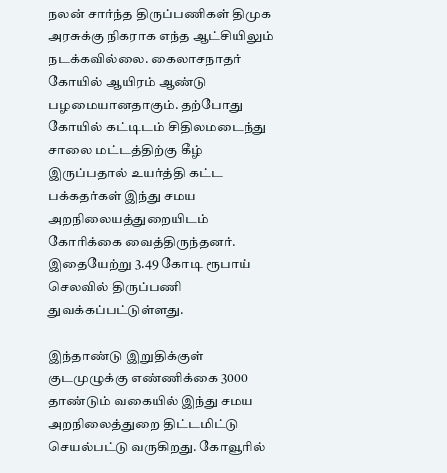நலன் சார்ந்த திருப்பணிகள் திமுக அரசுக்கு நிகராக எந்த ஆட்சியிலும் நடக்கவில்லை. கைலாசநாதர் கோயில் ஆயிரம் ஆண்டு பழமையானதாகும். தற்போது கோயில் கட்டிடம் சிதிலமடைந்து சாலை மட்டத்திற்கு கீழ் இருப்பதால் உயர்த்தி கட்ட பக்கதர்கள் இந்து சமய அறநிலையத்துறையிடம் கோரிக்கை வைத்திருந்தனர். இதையேற்று 3.49 கோடி ரூபாய் செலவில் திருப்பணி துவக்கப்பட்டுள்ளது.

இந்தாண்டு இறுதிக்குள் குடமுழுக்கு எண்ணிக்கை 3000 தாண்டும் வகையில் இந்து சமய அறநிலைத்துறை திட்டமிட்டு செயல்பட்டு வருகிறது. கோவூரில்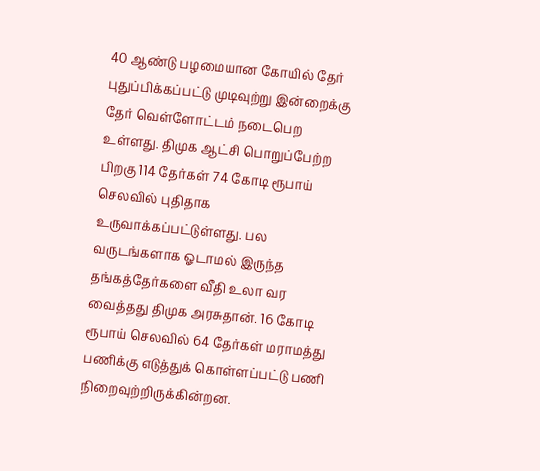40 ஆண்டு பழமையான கோயில் தேர் புதுப்பிக்கப்பட்டு முடிவுற்று இன்றைக்கு தேர் வெள்ளோட்டம் நடைபெற உள்ளது. திமுக ஆட்சி பொறுப்பேற்ற பிறகு 114 தேர்கள் 74 கோடி ரூபாய் செலவில் புதிதாக உருவாக்கப்பட்டுள்ளது. பல வருடங்களாக ஓடாமல் இருந்த தங்கத்தேர்களை வீதி உலா வர வைத்தது திமுக அரசுதான். 16 கோடி ரூபாய் செலவில் 64 தேர்கள் மராமத்து பணிக்கு எடுத்துக் கொள்ளப்பட்டு பணி நிறைவுற்றிருக்கின்றன.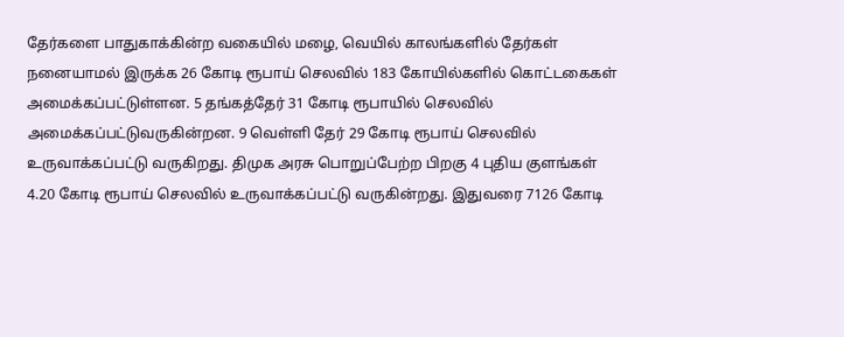தேர்களை பாதுகாக்கின்ற வகையில் மழை, வெயில் காலங்களில் தேர்கள் நனையாமல் இருக்க 26 கோடி ரூபாய் செலவில் 183 கோயில்களில் கொட்டகைகள் அமைக்கப்பட்டுள்ளன. 5 தங்கத்தேர் 31 கோடி ரூபாயில் செலவில் அமைக்கப்பட்டுவருகின்றன. 9 வெள்ளி தேர் 29 கோடி ரூபாய் செலவில் உருவாக்கப்பட்டு வருகிறது. திமுக அரசு பொறுப்பேற்ற பிறகு 4 புதிய குளங்கள் 4.20 கோடி ரூபாய் செலவில் உருவாக்கப்பட்டு வருகின்றது. இதுவரை 7126 கோடி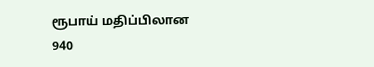ரூபாய் மதிப்பிலான 940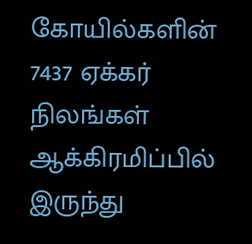கோயில்களின் 7437 ஏக்கர் நிலங்கள் ஆக்கிரமிப்பில் இருந்து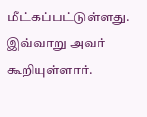மீட்கப்பட்டுள்ளது. இவ்வாறு அவர் கூறியுள்ளார்.